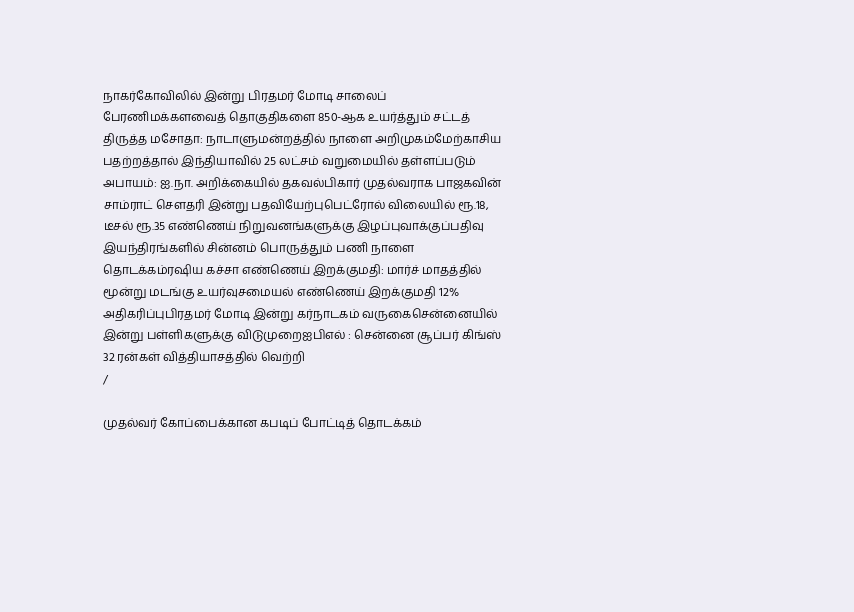நாகர்கோவிலில் இன்று பிரதமர் மோடி சாலைப் பேரணிமக்களவைத் தொகுதிகளை 850-ஆக உயர்த்தும் சட்டத் திருத்த மசோதா: நாடாளுமன்றத்தில் நாளை அறிமுகம்மேற்காசிய பதற்றத்தால் இந்தியாவில் 25 லட்சம் வறுமையில் தள்ளப்படும் அபாயம்: ஐ.நா. அறிக்கையில் தகவல்பிகார் முதல்வராக பாஜகவின் சாம்ராட் செளதரி இன்று பதவியேற்புபெட்ரோல் விலையில் ரூ.18, டீசல் ரூ.35 எண்ணெய் நிறுவனங்களுக்கு இழப்புவாக்குப்பதிவு இயந்திரங்களில் சின்னம் பொருத்தும் பணி நாளை தொடக்கம்ரஷிய கச்சா எண்ணெய் இறக்குமதி: மார்ச் மாதத்தில் மூன்று மடங்கு உயர்வுசமையல் எண்ணெய் இறக்குமதி 12% அதிகரிப்புபிரதமர் மோடி இன்று கர்நாடகம் வருகைசென்னையில் இன்று பள்ளிகளுக்கு விடுமுறைஐபிஎல் : சென்னை சூப்பர் கிங்ஸ் 32 ரன்கள் வித்தியாசத்தில் வெற்றி
/

முதல்வர் கோப்பைக்கான கபடிப் போட்டித் தொடக்கம்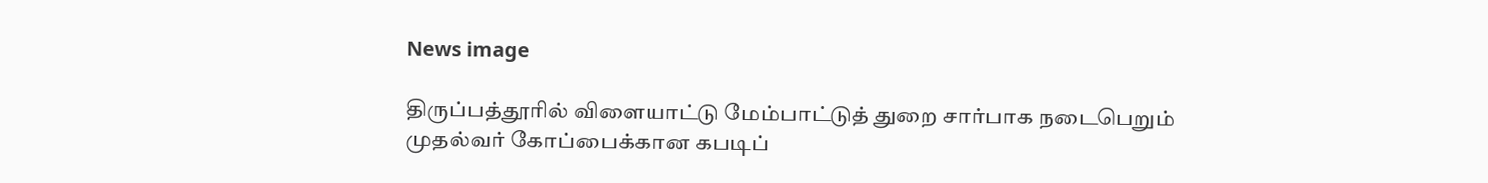News image

திருப்பத்தூரில் விளையாட்டு மேம்பாட்டுத் துறை சார்பாக நடைபெறும் முதல்வர் கோப்பைக்கான கபடிப்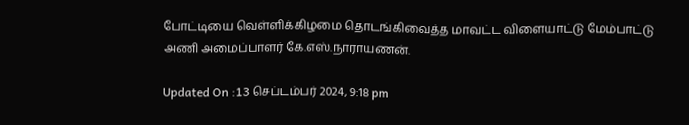போட்டியை வெள்ளிக்கிழமை தொடங்கிவைத்த மாவட்ட விளையாட்டு மேம்பாட்டு அணி அமைப்பாளர் கே.எஸ்.நாராயணன்.

Updated On :13 செப்டம்பர் 2024, 9:18 pm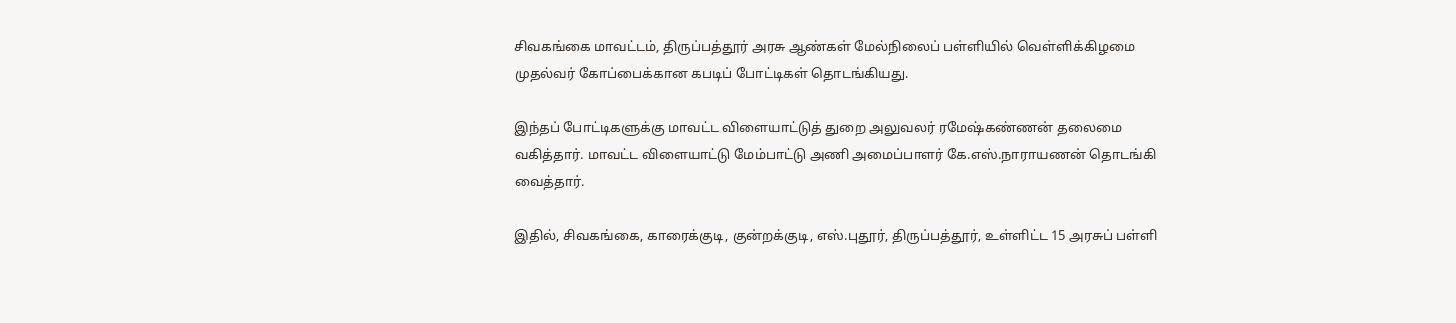சிவகங்கை மாவட்டம், திருப்பத்தூர் அரசு ஆண்கள் மேல்நிலைப் பள்ளியில் வெள்ளிக்கிழமை முதல்வர் கோப்பைக்கான கபடிப் போட்டிகள் தொடங்கியது.

இந்தப் போட்டிகளுக்கு மாவட்ட விளையாட்டுத் துறை அலுவலர் ரமேஷ்கண்ணன் தலைமை வகித்தார். மாவட்ட விளையாட்டு மேம்பாட்டு அணி அமைப்பாளர் கே.எஸ்.நாராயணன் தொடங்கி வைத்தார்.

இதில், சிவகங்கை, காரைக்குடி, குன்றக்குடி, எஸ்.புதூர், திருப்பத்தூர், உள்ளிட்ட 15 அரசுப் பள்ளி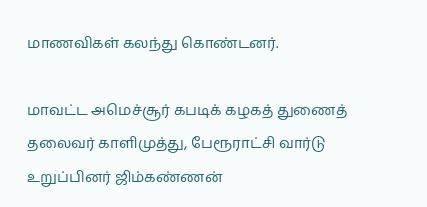மாணவிகள் கலந்து கொண்டனர்.

மாவட்ட அமெச்சூர் கபடிக் கழகத் துணைத் தலைவர் காளிமுத்து, பேரூராட்சி வார்டு உறுப்பினர் ஜிம்கண்ணன்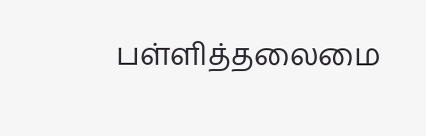பள்ளித்தலைமை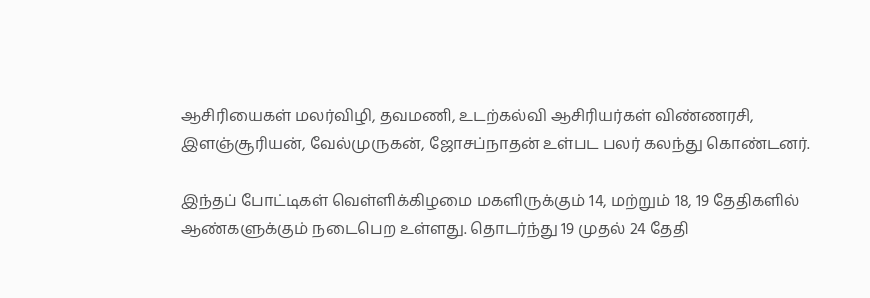ஆசிரியைகள் மலர்விழி, தவமணி, உடற்கல்வி ஆசிரியர்கள் விண்ணரசி, இளஞ்சூரியன், வேல்முருகன், ஜோசப்நாதன் உள்பட பலர் கலந்து கொண்டனர்.

இந்தப் போட்டிகள் வெள்ளிக்கிழமை மகளிருக்கும் 14, மற்றும் 18, 19 தேதிகளில் ஆண்களுக்கும் நடைபெற உள்ளது. தொடர்ந்து 19 முதல் 24 தேதி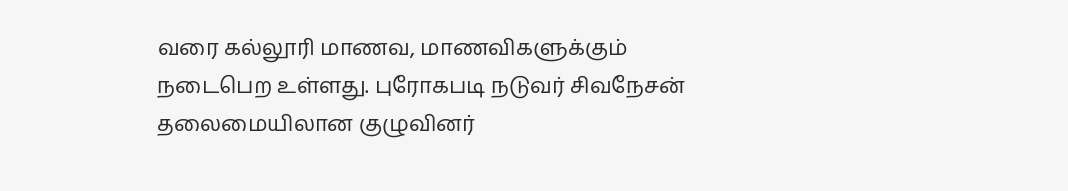வரை கல்லூரி மாணவ, மாணவிகளுக்கும் நடைபெற உள்ளது. புரோகபடி நடுவர் சிவநேசன் தலைமையிலான குழுவினர்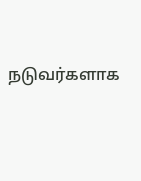நடுவர்களாக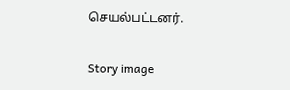செயல்பட்டனர்.

Story image